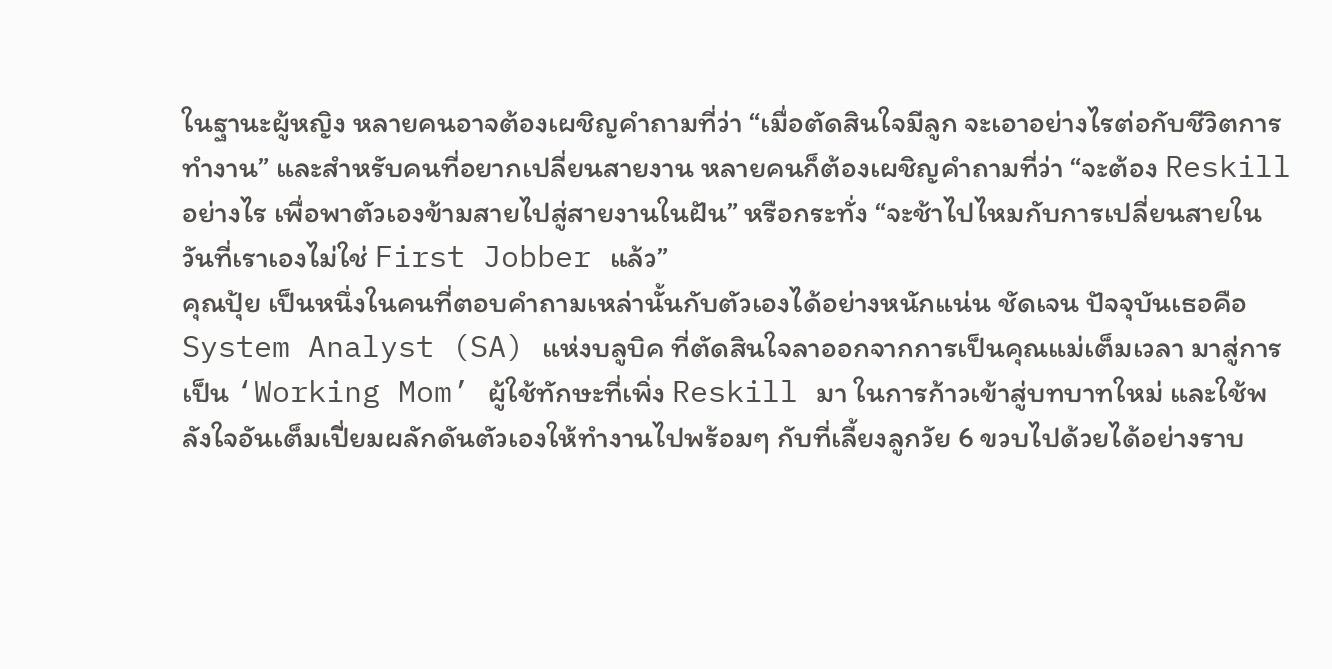ในฐานะผู้หญิง หลายคนอาจต้องเผชิญคำถามที่ว่า “เมื่อตัดสินใจมีลูก จะเอาอย่างไรต่อกับชีวิตการทำงาน” และสำหรับคนที่อยากเปลี่ยนสายงาน หลายคนก็ต้องเผชิญคำถามที่ว่า “จะต้อง Reskill อย่างไร เพื่อพาตัวเองข้ามสายไปสู่สายงานในฝัน” หรือกระทั่ง “จะช้าไปไหมกับการเปลี่ยนสายในวันที่เราเองไม่ใช่ First Jobber แล้ว”
คุณปุ้ย เป็นหนึ่งในคนที่ตอบคำถามเหล่านั้นกับตัวเองได้อย่างหนักแน่น ชัดเจน ปัจจุบันเธอคือ System Analyst (SA) แห่งบลูบิค ที่ตัดสินใจลาออกจากการเป็นคุณแม่เต็มเวลา มาสู่การเป็น ‘Working Mom’ ผู้ใช้ทักษะที่เพิ่ง Reskill มา ในการก้าวเข้าสู่บทบาทใหม่ และใช้พลังใจอันเต็มเปี่ยมผลักดันตัวเองให้ทำงานไปพร้อมๆ กับที่เลี้ยงลูกวัย 6 ขวบไปด้วยได้อย่างราบ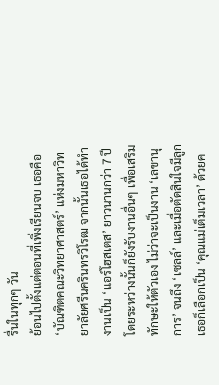รื่นในทุกๆ วัน
ย้อนไปตั้งแต่ตอนที่เพิ่งเรียนจบ เธอคือ ‘บัณฑิตคณะวิทยาศาสตร์’ แห่งมหาวิทยาลัยศรีนครินทรวิโรฒ จากนั้นเธอได้ทำงานเป็น ‘แอร์โฮสเตส’ ยาวนานกว่า 7 ปี โดยระหว่างนั้นก็ยังรับงานอื่นๆ เพื่อเสริมทักษะให้ตัวเอง ไม่ว่าจะเป็นงาน ‘เลขานุการ’ จนถึง ‘เซลล์’ และเมื่อตัดสินใจมีลูก เธอก็เลือกเป็น ‘คุณแม่เต็มเวลา’ ด้วยค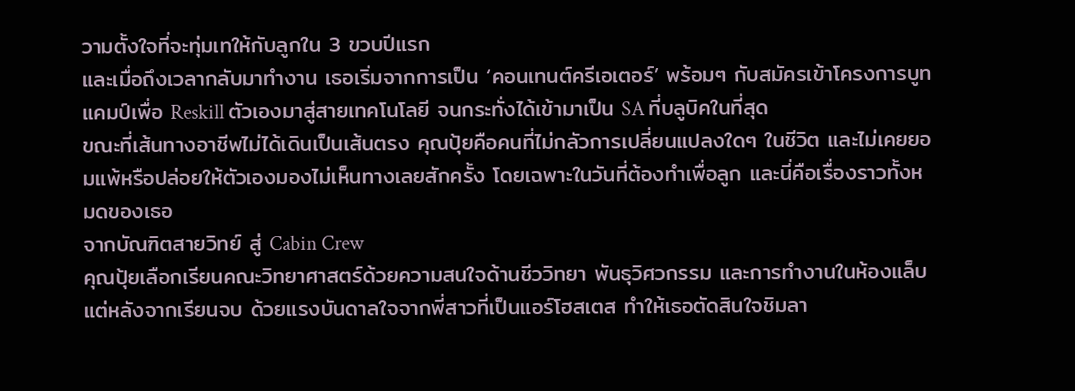วามตั้งใจที่จะทุ่มเทให้กับลูกใน 3 ขวบปีแรก
และเมื่อถึงเวลากลับมาทำงาน เธอเริ่มจากการเป็น ‘คอนเทนต์ครีเอเตอร์’ พร้อมๆ กับสมัครเข้าโครงการบูทแคมป์เพื่อ Reskill ตัวเองมาสู่สายเทคโนโลยี จนกระทั่งได้เข้ามาเป็น SA ที่บลูบิคในที่สุด
ขณะที่เส้นทางอาชีพไม่ได้เดินเป็นเส้นตรง คุณปุ้ยคือคนที่ไม่กลัวการเปลี่ยนแปลงใดๆ ในชีวิต และไม่เคยยอมแพ้หรือปล่อยให้ตัวเองมองไม่เห็นทางเลยสักครั้ง โดยเฉพาะในวันที่ต้องทำเพื่อลูก และนี่คือเรื่องราวทั้งหมดของเธอ
จากบัณฑิตสายวิทย์ สู่ Cabin Crew
คุณปุ้ยเลือกเรียนคณะวิทยาศาสตร์ด้วยความสนใจด้านชีววิทยา พันธุวิศวกรรม และการทำงานในห้องแล็บ แต่หลังจากเรียนจบ ด้วยแรงบันดาลใจจากพี่สาวที่เป็นแอร์โฮสเตส ทำให้เธอตัดสินใจชิมลา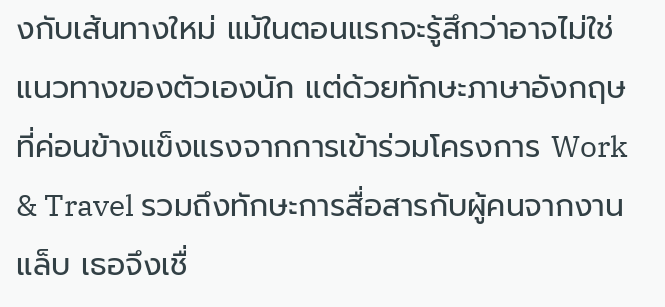งกับเส้นทางใหม่ แม้ในตอนแรกจะรู้สึกว่าอาจไม่ใช่แนวทางของตัวเองนัก แต่ด้วยทักษะภาษาอังกฤษที่ค่อนข้างแข็งแรงจากการเข้าร่วมโครงการ Work & Travel รวมถึงทักษะการสื่อสารกับผู้คนจากงานแล็บ เธอจึงเชื่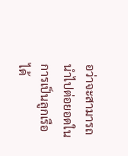อว่าจะสามารถนำไปต่อยอดในการเป็นลูกเรือได้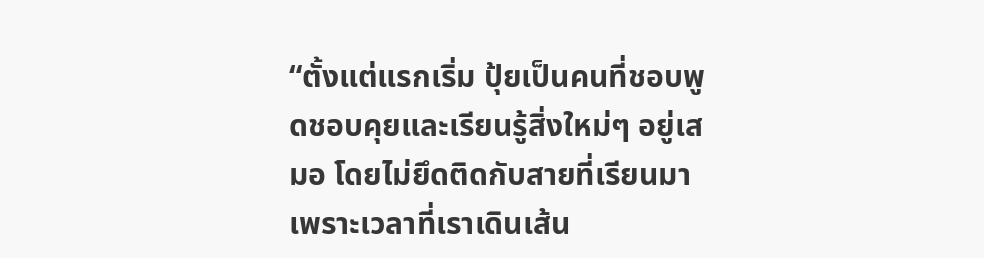“ตั้งแต่แรกเริ่ม ปุ้ยเป็นคนที่ชอบพูดชอบคุยและเรียนรู้สิ่งใหม่ๆ อยู่เสมอ โดยไม่ยึดติดกับสายที่เรียนมา เพราะเวลาที่เราเดินเส้น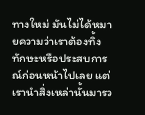ทางใหม่ มันไม่ได้หมายความว่าเราต้องทิ้งทักษะหรือประสบการณ์ก่อนหน้าไปเลย แต่เรานำสิ่งเหล่านั้นมารว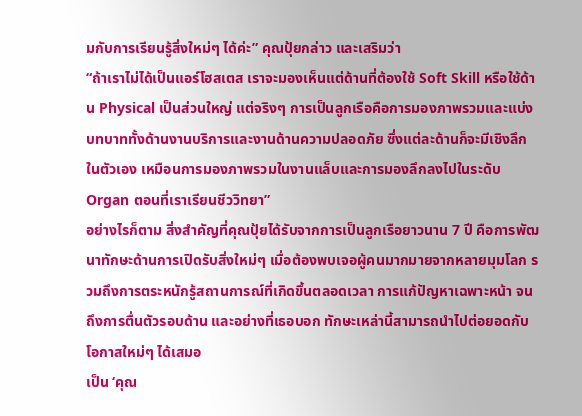มกับการเรียนรู้สิ่งใหม่ๆ ได้ค่ะ” คุณปุ้ยกล่าว และเสริมว่า
“ถ้าเราไม่ได้เป็นแอร์โฮสเตส เราจะมองเห็นแต่ด้านที่ต้องใช้ Soft Skill หรือใช้ด้าน Physical เป็นส่วนใหญ่ แต่จริงๆ การเป็นลูกเรือคือการมองภาพรวมและแบ่งบทบาททั้งด้านงานบริการและงานด้านความปลอดภัย ซึ่งแต่ละด้านก็จะมีเชิงลึกในตัวเอง เหมือนการมองภาพรวมในงานแล็บและการมองลึกลงไปในระดับ Organ ตอนที่เราเรียนชีววิทยา”
อย่างไรก็ตาม สิ่งสำคัญที่คุณปุ้ยได้รับจากการเป็นลูกเรือยาวนาน 7 ปี คือการพัฒนาทักษะด้านการเปิดรับสิ่งใหม่ๆ เมื่อต้องพบเจอผู้คนมากมายจากหลายมุมโลก รวมถึงการตระหนักรู้สถานการณ์ที่เกิดขึ้นตลอดเวลา การแก้ปัญหาเฉพาะหน้า จนถึงการตื่นตัวรอบด้าน และอย่างที่เธอบอก ทักษะเหล่านี้สามารถนำไปต่อยอดกับโอกาสใหม่ๆ ได้เสมอ
เป็น ‘คุณ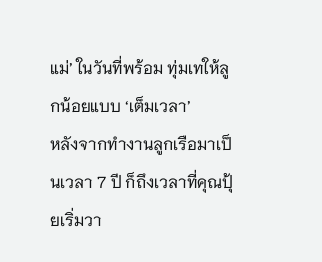แม่’ ในวันที่พร้อม ทุ่มเทให้ลูกน้อยแบบ ‘เต็มเวลา’
หลังจากทำงานลูกเรือมาเป็นเวลา 7 ปี ก็ถึงเวลาที่คุณปุ้ยเริ่มวา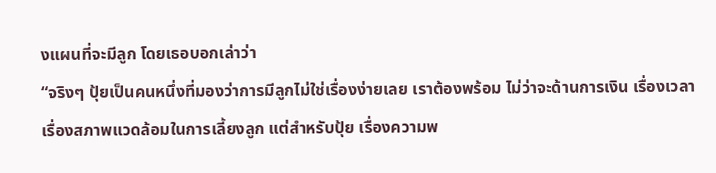งแผนที่จะมีลูก โดยเธอบอกเล่าว่า
“จริงๆ ปุ้ยเป็นคนหนึ่งที่มองว่าการมีลูกไม่ใช่เรื่องง่ายเลย เราต้องพร้อม ไม่ว่าจะด้านการเงิน เรื่องเวลา เรื่องสภาพแวดล้อมในการเลี้ยงลูก แต่สำหรับปุ้ย เรื่องความพ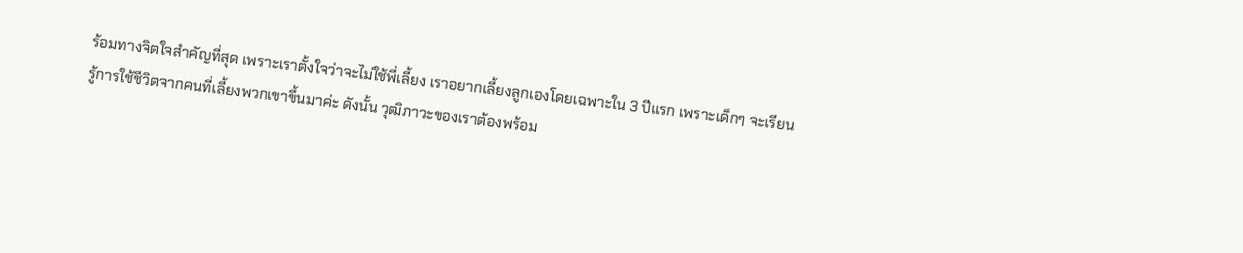ร้อมทางจิตใจสำคัญที่สุด เพราะเราตั้งใจว่าจะไม่ใช้พี่เลี้ยง เราอยากเลี้ยงลูกเองโดยเฉพาะใน 3 ปีแรก เพราะเด็กๆ จะเรียนรู้การใช้ชีวิตจากคนที่เลี้ยงพวกเขาขึ้นมาค่ะ ดังนั้น วุฒิภาวะของเราต้องพร้อม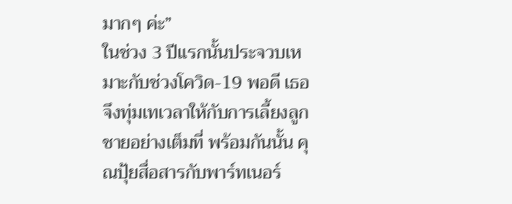มากๆ ค่ะ”
ในช่วง 3 ปีแรกนั้นประจวบเหมาะกับช่วงโควิด-19 พอดี เธอจึงทุ่มเทเวลาให้กับการเลี้ยงลูกชายอย่างเต็มที่ พร้อมกันนั้น คุณปุ้ยสื่อสารกับพาร์ทเนอร์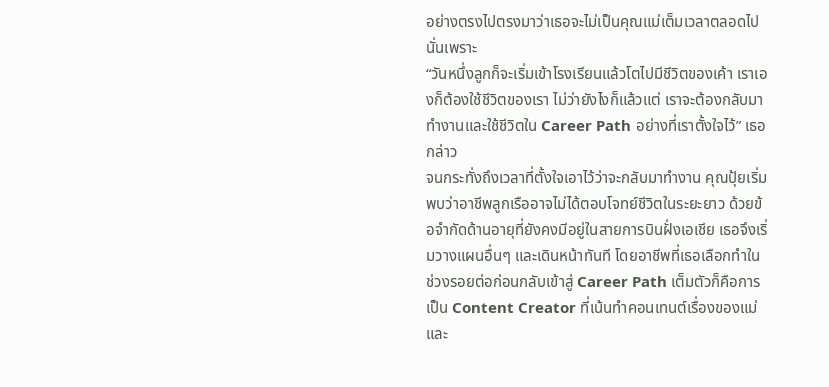อย่างตรงไปตรงมาว่าเธอจะไม่เป็นคุณแม่เต็มเวลาตลอดไป นั่นเพราะ
“วันหนึ่งลูกก็จะเริ่มเข้าโรงเรียนแล้วโตไปมีชีวิตของเค้า เราเองก็ต้องใช้ชีวิตของเรา ไม่ว่ายังไงก็แล้วแต่ เราจะต้องกลับมาทำงานและใช้ชีวิตใน Career Path อย่างที่เราตั้งใจไว้” เธอกล่าว
จนกระทั่งถึงเวลาที่ตั้งใจเอาไว้ว่าจะกลับมาทำงาน คุณปุ้ยเริ่มพบว่าอาชีพลูกเรืออาจไม่ได้ตอบโจทย์ชีวิตในระยะยาว ด้วยข้อจำกัดด้านอายุที่ยังคงมีอยู่ในสายการบินฝั่งเอเชีย เธอจึงเริ่มวางแผนอื่นๆ และเดินหน้าทันที โดยอาชีพที่เธอเลือกทำในช่วงรอยต่อก่อนกลับเข้าสู่ Career Path เต็มตัวก็คือการเป็น Content Creator ที่เน้นทำคอนเทนต์เรื่องของแม่และ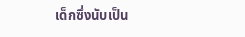เด็กซึ่งนับเป็น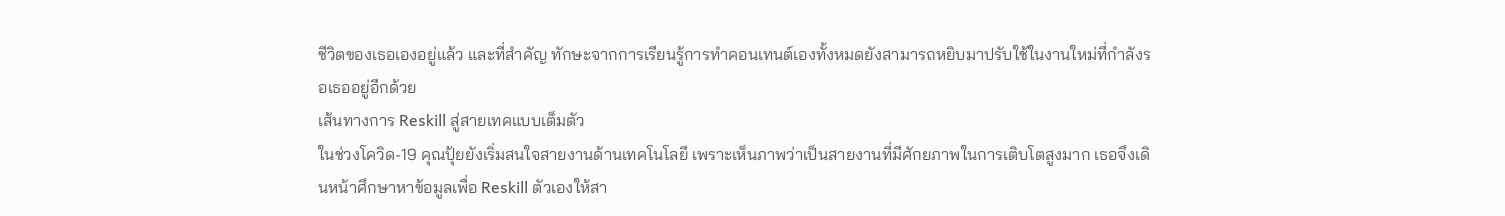ชีวิตของเธอเองอยู่แล้ว และที่สำคัญ ทักษะจากการเรียนรู้การทำคอนเทนต์เองทั้งหมดยังสามารถหยิบมาปรับใช้ในงานใหม่ที่กำลังรอเธออยู่อีกด้วย
เส้นทางการ Reskill สู่สายเทคแบบเต็มตัว
ในช่วงโควิด-19 คุณปุ้ยยังเริ่มสนใจสายงานด้านเทคโนโลยี เพราะเห็นภาพว่าเป็นสายงานที่มีศักยภาพในการเติบโตสูงมาก เธอจึงเดินหน้าศึกษาหาข้อมูลเพื่อ Reskill ตัวเองให้สา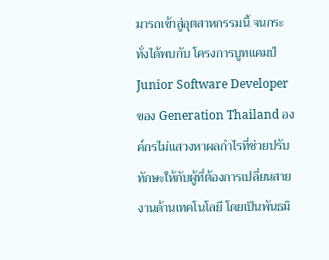มารถเข้าสู่อุตสาหกรรมนี้ จนกระทั่งได้พบกับ โครงการบูทแคมป์ Junior Software Developer ของ Generation Thailand องค์กรไม่แสวงหาผลกำไรที่ช่วยปรับทักษะให้กับผู้ที่ต้องการเปลี่ยนสายงานด้านเทคโนโลยี โดยเป็นพันธมิ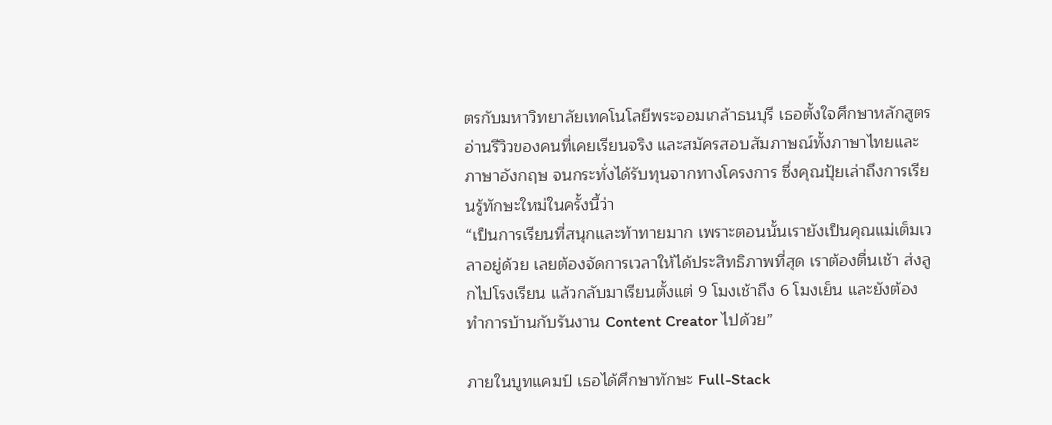ตรกับมหาวิทยาลัยเทคโนโลยีพระจอมเกล้าธนบุรี เธอตั้งใจศึกษาหลักสูตร อ่านรีวิวของคนที่เคยเรียนจริง และสมัครสอบสัมภาษณ์ทั้งภาษาไทยและภาษาอังกฤษ จนกระทั่งได้รับทุนจากทางโครงการ ซึ่งคุณปุ้ยเล่าถึงการเรียนรู้ทักษะใหม่ในครั้งนี้ว่า
“เป็นการเรียนที่สนุกและท้าทายมาก เพราะตอนนั้นเรายังเป็นคุณแม่เต็มเวลาอยู่ด้วย เลยต้องจัดการเวลาให้ได้ประสิทธิภาพที่สุด เราต้องตื่นเช้า ส่งลูกไปโรงเรียน แล้วกลับมาเรียนตั้งแต่ 9 โมงเช้าถึง 6 โมงเย็น และยังต้องทำการบ้านกับรันงาน Content Creator ไปด้วย”

ภายในบูทแคมป์ เธอได้ศึกษาทักษะ Full-Stack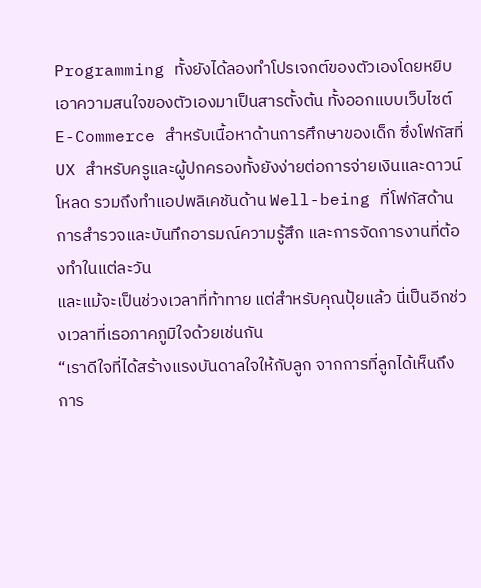Programming ทั้งยังได้ลองทำโปรเจกต์ของตัวเองโดยหยิบเอาความสนใจของตัวเองมาเป็นสารตั้งต้น ทั้งออกแบบเว็บไซต์ E-Commerce สำหรับเนื้อหาด้านการศึกษาของเด็ก ซึ่งโฟกัสที่ UX สำหรับครูและผู้ปกครองทั้งยังง่ายต่อการจ่ายเงินและดาวน์โหลด รวมถึงทำแอปพลิเคชันด้าน Well-being ที่โฟกัสด้านการสำรวจและบันทึกอารมณ์ความรู้สึก และการจัดการงานที่ต้องทำในแต่ละวัน
และแม้จะเป็นช่วงเวลาที่ท้าทาย แต่สำหรับคุณปุ้ยแล้ว นี่เป็นอีกช่วงเวลาที่เธอภาคภูมิใจด้วยเช่นกัน
“เราดีใจที่ได้สร้างแรงบันดาลใจให้กับลูก จากการที่ลูกได้เห็นถึงการ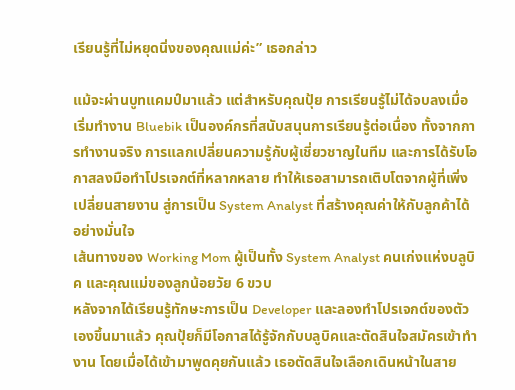เรียนรู้ที่ไม่หยุดนิ่งของคุณแม่ค่ะ” เธอกล่าว

แม้จะผ่านบูทแคมป์มาแล้ว แต่สำหรับคุณปุ้ย การเรียนรู้ไม่ได้จบลงเมื่อเริ่มทำงาน Bluebik เป็นองค์กรที่สนับสนุนการเรียนรู้ต่อเนื่อง ทั้งจากการทำงานจริง การแลกเปลี่ยนความรู้กับผู้เชี่ยวชาญในทีม และการได้รับโอกาสลงมือทำโปรเจกต์ที่หลากหลาย ทำให้เธอสามารถเติบโตจากผู้ที่เพิ่งเปลี่ยนสายงาน สู่การเป็น System Analyst ที่สร้างคุณค่าให้กับลูกค้าได้อย่างมั่นใจ
เส้นทางของ Working Mom ผู้เป็นทั้ง System Analyst คนเก่งแห่งบลูบิค และคุณแม่ของลูกน้อยวัย 6 ขวบ
หลังจากได้เรียนรู้ทักษะการเป็น Developer และลองทำโปรเจกต์ของตัวเองขึ้นมาแล้ว คุณปุ้ยก็มีโอกาสได้รู้จักกับบลูบิคและตัดสินใจสมัครเข้าทำงาน โดยเมื่อได้เข้ามาพูดคุยกันแล้ว เธอตัดสินใจเลือกเดินหน้าในสาย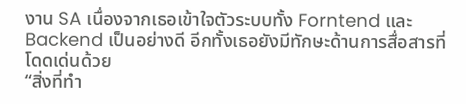งาน SA เนื่องจากเธอเข้าใจตัวระบบทั้ง Forntend และ Backend เป็นอย่างดี อีกทั้งเธอยังมีทักษะด้านการสื่อสารที่โดดเด่นด้วย
“สิ่งที่ทำ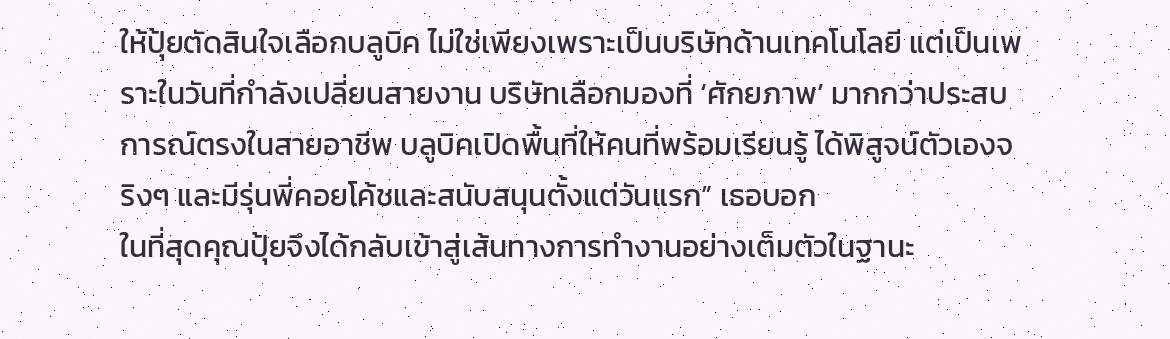ให้ปุ้ยตัดสินใจเลือกบลูบิค ไม่ใช่เพียงเพราะเป็นบริษัทด้านเทคโนโลยี แต่เป็นเพราะในวันที่กำลังเปลี่ยนสายงาน บริษัทเลือกมองที่ ‘ศักยภาพ’ มากกว่าประสบการณ์ตรงในสายอาชีพ บลูบิคเปิดพื้นที่ให้คนที่พร้อมเรียนรู้ ได้พิสูจน์ตัวเองจริงๆ และมีรุ่นพี่คอยโค้ชและสนับสนุนตั้งแต่วันแรก” เธอบอก
ในที่สุดคุณปุ้ยจึงได้กลับเข้าสู่เส้นทางการทำงานอย่างเต็มตัวในฐานะ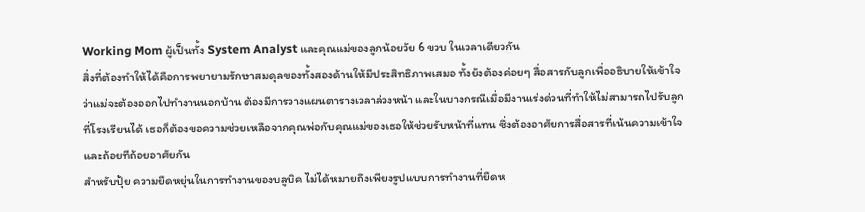Working Mom ผู้เป็นทั้ง System Analyst และคุณแม่ของลูกน้อยวัย 6 ขวบ ในเวลาเดียวกัน
สิ่งที่ต้องทำให้ได้คือการพยายามรักษาสมดุลของทั้งสองด้านให้มีประสิทธิภาพเสมอ ทั้งยังต้องค่อยๆ สื่อสารกับลูกเพื่ออธิบายให้เข้าใจว่าแม่จะต้องออกไปทำงานนอกบ้าน ต้องมีการวางแผนตารางเวลาล่วงหน้า และในบางกรณีเมื่อมีงานเร่งด่วนที่ทำให้ไม่สามารถไปรับลูกที่โรงเรียนได้ เธอก็ต้องขอความช่วยเหลือจากคุณพ่อกับคุณแม่ของเธอให้ช่วยรับหน้าที่แทน ซึ่งต้องอาศัยการสื่อสารที่เน้นความเข้าใจและถ้อยทีถ้อยอาศัยกัน
สำหรับปุ้ย ความยืดหยุ่นในการทำงานของบลูบิค ไม่ได้หมายถึงเพียงรูปแบบการทำงานที่ยืดห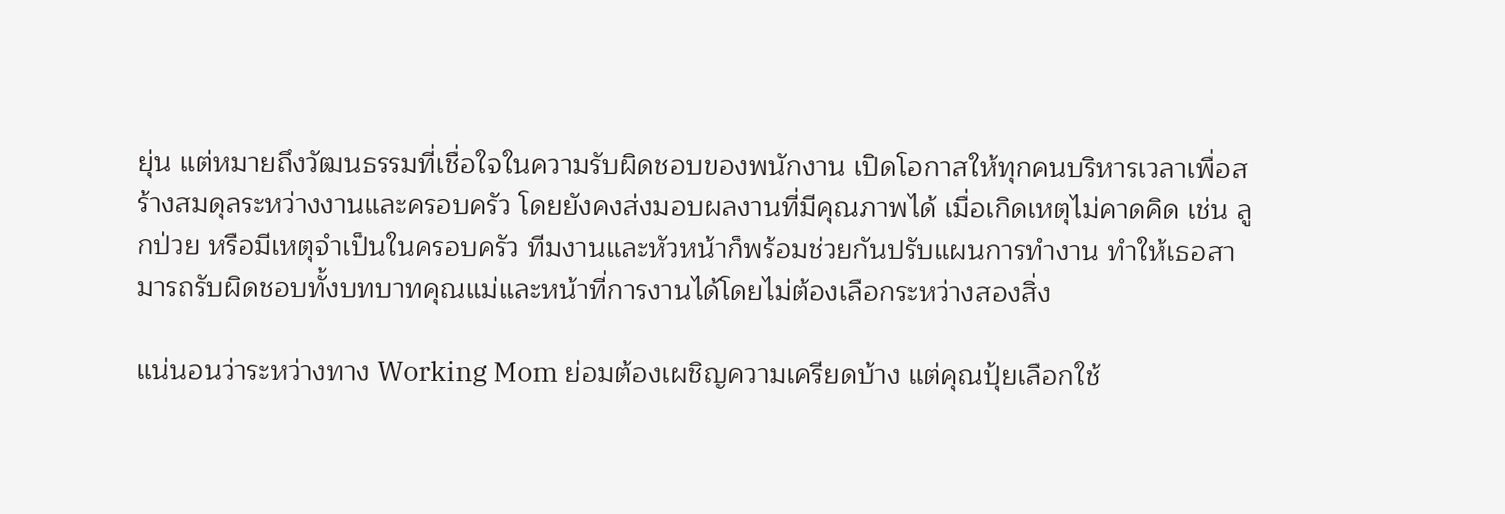ยุ่น แต่หมายถึงวัฒนธรรมที่เชื่อใจในความรับผิดชอบของพนักงาน เปิดโอกาสให้ทุกคนบริหารเวลาเพื่อสร้างสมดุลระหว่างงานและครอบครัว โดยยังคงส่งมอบผลงานที่มีคุณภาพได้ เมื่อเกิดเหตุไม่คาดคิด เช่น ลูกป่วย หรือมีเหตุจำเป็นในครอบครัว ทีมงานและหัวหน้าก็พร้อมช่วยกันปรับแผนการทำงาน ทำให้เธอสามารถรับผิดชอบทั้งบทบาทคุณแม่และหน้าที่การงานได้โดยไม่ต้องเลือกระหว่างสองสิ่ง

แน่นอนว่าระหว่างทาง Working Mom ย่อมต้องเผชิญความเครียดบ้าง แต่คุณปุ้ยเลือกใช้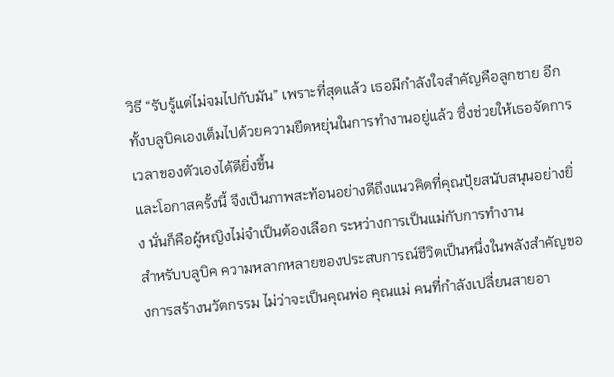วิธี “รับรู้แต่ไม่จมไปกับมัน” เพราะที่สุดแล้ว เธอมีกำลังใจสำคัญคือลูกชาย อีกทั้งบลูบิคเองเต็มไปด้วยความยืดหยุ่นในการทำงานอยู่แล้ว ซึ่งช่วยให้เธอจัดการเวลาของตัวเองได้ดียิ่งขึ้น
และโอกาสครั้งนี้ จึงเป็นภาพสะท้อนอย่างดีถึงแนวคิดที่คุณปุ้ยสนับสนุนอย่างยิ่ง นั่นก็คือผู้หญิงไม่จำเป็นต้องเลือก ระหว่างการเป็นแม่กับการทำงาน
สำหรับบลูบิค ความหลากหลายของประสบการณ์ชีวิตเป็นหนึ่งในพลังสำคัญของการสร้างนวัตกรรม ไม่ว่าจะเป็นคุณพ่อ คุณแม่ คนที่กำลังเปลี่ยนสายอา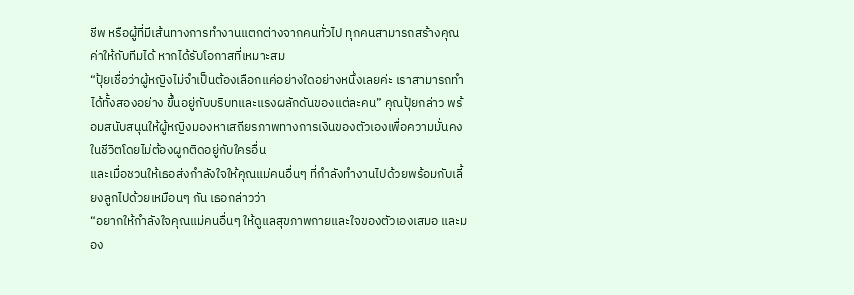ชีพ หรือผู้ที่มีเส้นทางการทำงานแตกต่างจากคนทั่วไป ทุกคนสามารถสร้างคุณค่าให้กับทีมได้ หากได้รับโอกาสที่เหมาะสม
“ปุ้ยเชื่อว่าผู้หญิงไม่จำเป็นต้องเลือกแค่อย่างใดอย่างหนึ่งเลยค่ะ เราสามารถทำได้ทั้งสองอย่าง ขึ้นอยู่กับบริบทและแรงผลักดันของแต่ละคน” คุณปุ้ยกล่าว พร้อมสนับสนุนให้ผู้หญิงมองหาเสถียรภาพทางการเงินของตัวเองเพื่อความมั่นคงในชีวิตโดยไม่ต้องผูกติดอยู่กับใครอื่น
และเมื่อชวนให้เธอส่งกำลังใจให้คุณแม่คนอื่นๆ ที่กำลังทำงานไปด้วยพร้อมกับเลี้ยงลูกไปด้วยเหมือนๆ กัน เธอกล่าวว่า
“อยากให้กำลังใจคุณแม่คนอื่นๆ ให้ดูแลสุขภาพกายและใจของตัวเองเสมอ และมอง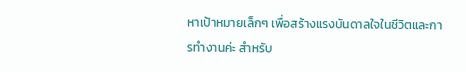หาเป้าหมายเล็กๆ เพื่อสร้างแรงบันดาลใจในชีวิตและการทำงานค่ะ สำหรับ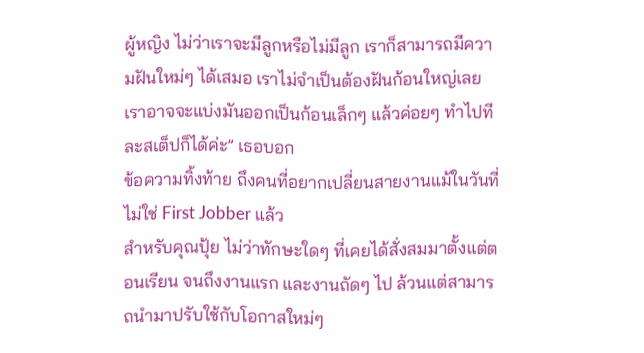ผู้หญิง ไม่ว่าเราจะมีลูกหรือไม่มีลูก เราก็สามารถมีความฝันใหม่ๆ ได้เสมอ เราไม่จำเป็นต้องฝันก้อนใหญ่เลย เราอาจจะแบ่งมันออกเป็นก้อนเล็กๆ แล้วค่อยๆ ทำไปทีละสเต็ปก็ได้ค่ะ” เธอบอก
ข้อความทิ้งท้าย ถึงคนที่อยากเปลี่ยนสายงานแม้ในวันที่ไม่ใช่ First Jobber แล้ว
สำหรับคุณปุ้ย ไม่ว่าทักษะใดๆ ที่เคยได้สั่งสมมาตั้งแต่ตอนเรียน จนถึงงานแรก และงานถัดๆ ไป ล้วนแต่สามารถนำมาปรับใช้กับโอกาสใหม่ๆ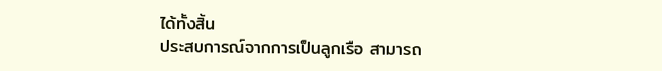ได้ทั้งสิ้น
ประสบการณ์จากการเป็นลูกเรือ สามารถ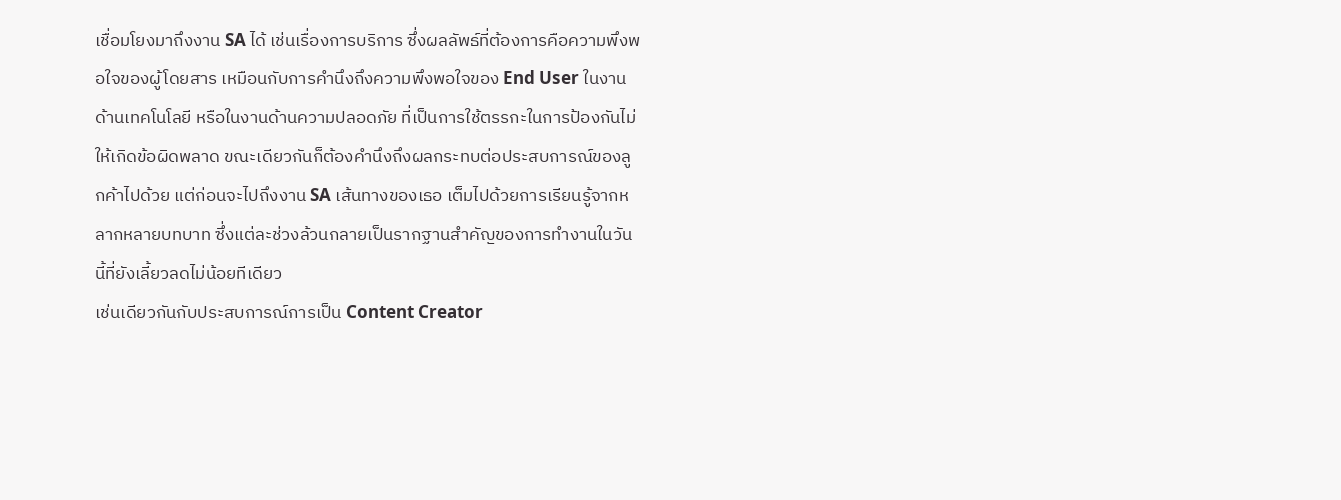เชื่อมโยงมาถึงงาน SA ได้ เช่นเรื่องการบริการ ซึ่งผลลัพธ์ที่ต้องการคือความพึงพอใจของผู้โดยสาร เหมือนกับการคำนึงถึงความพึงพอใจของ End User ในงานด้านเทคโนโลยี หรือในงานด้านความปลอดภัย ที่เป็นการใช้ตรรกะในการป้องกันไม่ให้เกิดข้อผิดพลาด ขณะเดียวกันก็ต้องคำนึงถึงผลกระทบต่อประสบการณ์ของลูกค้าไปด้วย แต่ก่อนจะไปถึงงาน SA เส้นทางของเธอ เต็มไปด้วยการเรียนรู้จากหลากหลายบทบาท ซึ่งแต่ละช่วงล้วนกลายเป็นรากฐานสำคัญของการทำงานในวันนี้ที่ยังเลี้ยวลดไม่น้อยทีเดียว
เช่นเดียวกันกับประสบการณ์การเป็น Content Creator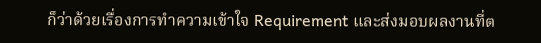ก็ว่าด้วยเรื่องการทำความเข้าใจ Requirement และส่งมอบผลงานที่ต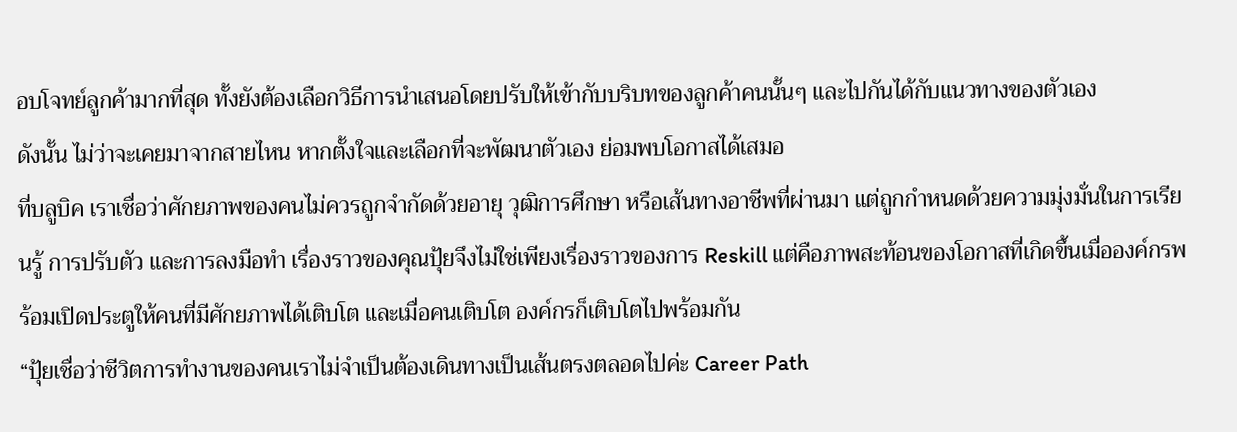อบโจทย์ลูกค้ามากที่สุด ทั้งยังต้องเลือกวิธีการนำเสนอโดยปรับให้เข้ากับบริบทของลูกค้าคนนั้นๆ และไปกันได้กับแนวทางของตัวเอง
ดังนั้น ไม่ว่าจะเคยมาจากสายไหน หากตั้งใจและเลือกที่จะพัฒนาตัวเอง ย่อมพบโอกาสได้เสมอ
ที่บลูบิค เราเชื่อว่าศักยภาพของคนไม่ควรถูกจำกัดด้วยอายุ วุฒิการศึกษา หรือเส้นทางอาชีพที่ผ่านมา แต่ถูกกำหนดด้วยความมุ่งมั่นในการเรียนรู้ การปรับตัว และการลงมือทำ เรื่องราวของคุณปุ้ยจึงไม่ใช่เพียงเรื่องราวของการ Reskill แต่คือภาพสะท้อนของโอกาสที่เกิดขึ้นเมื่อองค์กรพร้อมเปิดประตูให้คนที่มีศักยภาพได้เติบโต และเมื่อคนเติบโต องค์กรก็เติบโตไปพร้อมกัน
“ปุ้ยเชื่อว่าชีวิตการทำงานของคนเราไม่จำเป็นต้องเดินทางเป็นเส้นตรงตลอดไปค่ะ Career Path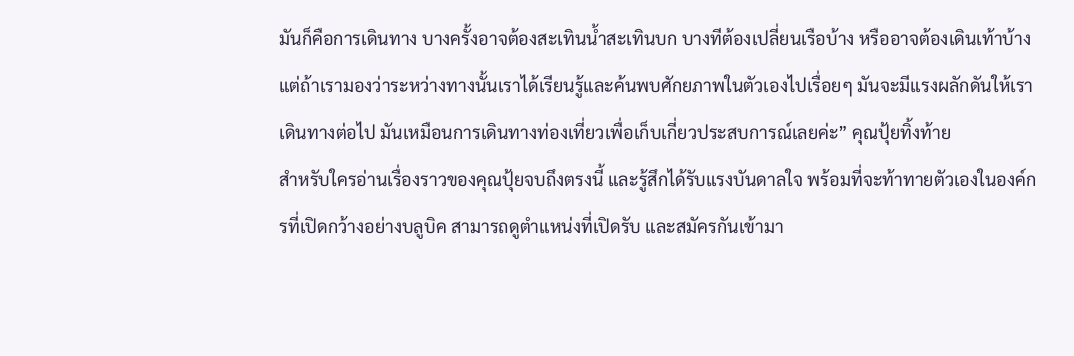มันก็คือการเดินทาง บางครั้งอาจต้องสะเทินน้ำสะเทินบก บางทีต้องเปลี่ยนเรือบ้าง หรืออาจต้องเดินเท้าบ้าง แต่ถ้าเรามองว่าระหว่างทางนั้นเราได้เรียนรู้และค้นพบศักยภาพในตัวเองไปเรื่อยๆ มันจะมีแรงผลักดันให้เราเดินทางต่อไป มันเหมือนการเดินทางท่องเที่ยวเพื่อเก็บเกี่ยวประสบการณ์เลยค่ะ” คุณปุ้ยทิ้งท้าย
สำหรับใครอ่านเรื่องราวของคุณปุ้ยจบถึงตรงนี้ และรู้สึกได้รับแรงบันดาลใจ พร้อมที่จะท้าทายตัวเองในองค์กรที่เปิดกว้างอย่างบลูบิค สามารถดูตำแหน่งที่เปิดรับ และสมัครกันเข้ามา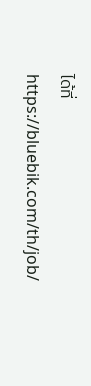ได้ที่ https://bluebik.com/th/job/